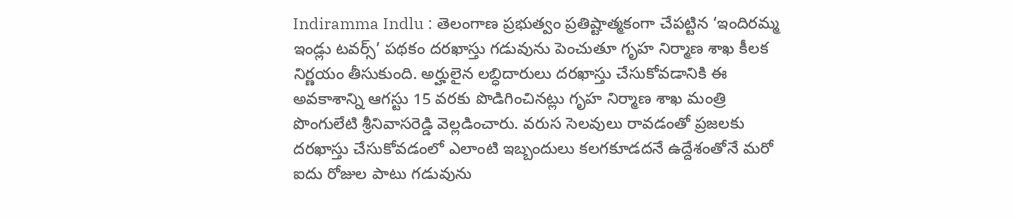Indiramma Indlu : తెలంగాణ ప్రభుత్వం ప్రతిష్టాత్మకంగా చేపట్టిన ‘ఇందిరమ్మ ఇండ్లు టవర్స్’ పథకం దరఖాస్తు గడువును పెంచుతూ గృహ నిర్మాణ శాఖ కీలక నిర్ణయం తీసుకుంది. అర్హులైన లబ్ధిదారులు దరఖాస్తు చేసుకోవడానికి ఈ అవకాశాన్ని ఆగస్టు 15 వరకు పొడిగించినట్లు గృహ నిర్మాణ శాఖ మంత్రి పొంగులేటి శ్రీనివాసరెడ్డి వెల్లడించారు. వరుస సెలవులు రావడంతో ప్రజలకు దరఖాస్తు చేసుకోవడంలో ఎలాంటి ఇబ్బందులు కలగకూడదనే ఉద్దేశంతోనే మరో ఐదు రోజుల పాటు గడువును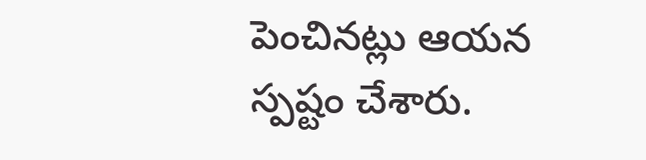పెంచినట్లు ఆయన స్పష్టం చేశారు.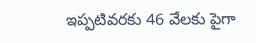ఇప్పటివరకు 46 వేలకు పైగా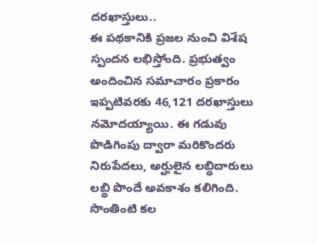దరఖాస్తులు..
ఈ పథకానికి ప్రజల నుంచి విశేష స్పందన లభిస్తోంది. ప్రభుత్వం అందించిన సమాచారం ప్రకారం ఇప్పటివరకు 46,121 దరఖాస్తులు నమోదయ్యాయి. ఈ గడువు పొడిగింపు ద్వారా మరికొందరు నిరుపేదలు, అర్హులైన లబ్ధిదారులు లబ్ధి పొందే అవకాశం కలిగింది. సొంతింటి కల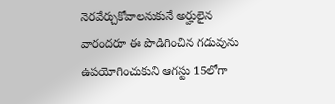నెరవేర్చుకోవాలనుకునే అర్హులైన వారందరూ ఈ పొడిగించిన గడువును ఉపయోగించుకుని ఆగస్టు 15లోగా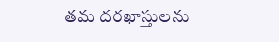తమ దరఖాస్తులను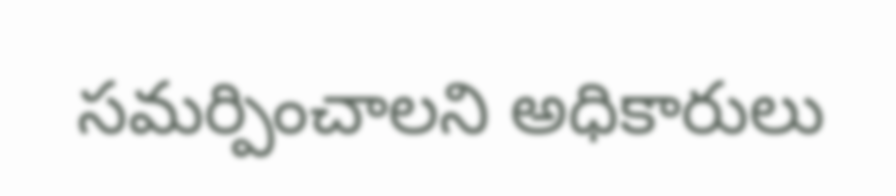సమర్పించాలని అధికారులు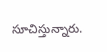సూచిస్తున్నారు.